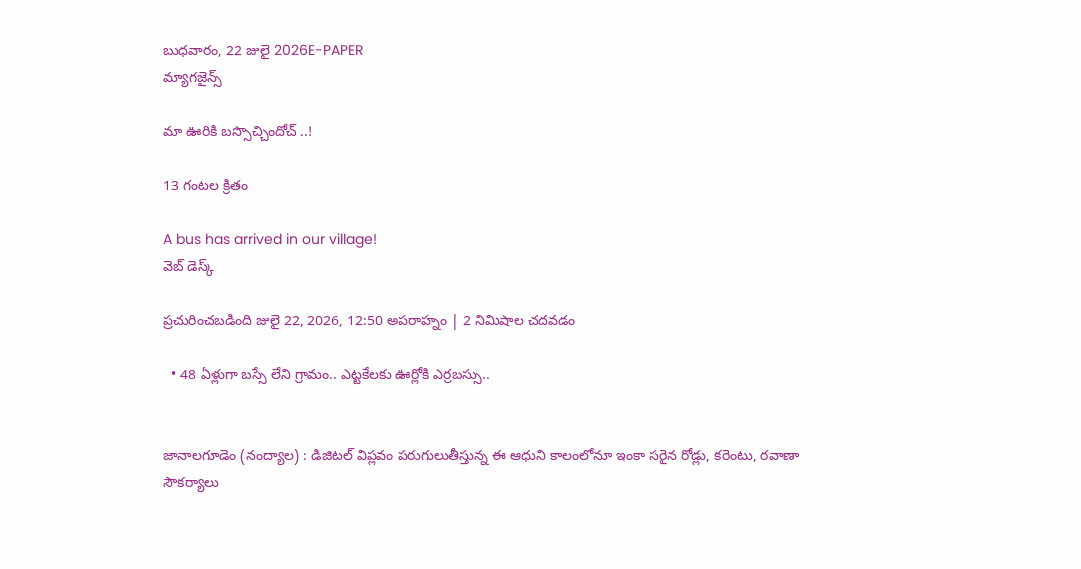బుధవారం, 22 జులై 2026E-PAPER
మ్యాగజైన్స్

మా ఊరికి బస్సొచ్చిందోచ్ ..!

13 గంటల క్రితం

A bus has arrived in our village!
వెబ్ డెస్క్

ప్రచురించబడింది జులై 22, 2026, 12:50 అపరాహ్నం | 2 నిమిషాల చదవడం

  • 48 ఏళ్లుగా బస్సే లేని గ్రామం.. ఎట్టకేలకు ఊర్లోకి ఎర్రబస్సు..


జానాలగూడెం (నంద్యాల) : డిజిటల్ విప్లవం పరుగులుతీస్తున్న ఈ ఆధుని కాలంలోనూ ఇంకా సరైన రోడ్లు, కరెంటు, రవాణా సౌకర్యాలు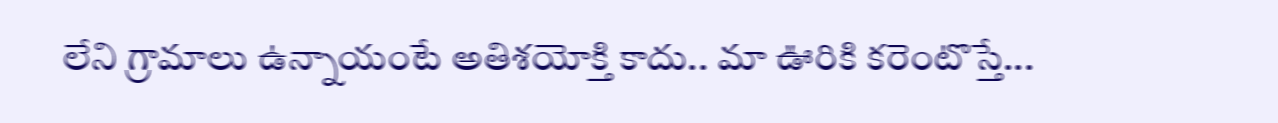లేని గ్రామాలు ఉన్నాయంటే అతిశయోక్తి కాదు.. మా ఊరికి కరెంటొస్తే...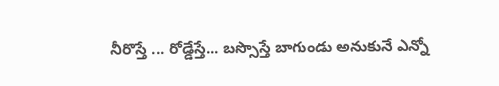నీరొస్తే ... రోడ్డేస్తే... బస్సొస్తే బాగుండు అనుకునే ఎన్నో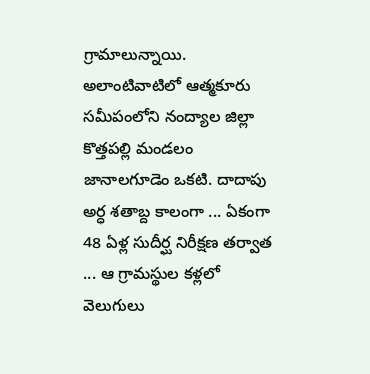గ్రామాలున్నాయి. అలాంటివాటిలో ఆత్మకూరు సమీపంలోని నంద్యాల జిల్లా కొత్తపల్లి మండలం జానాలగూడెం ఒకటి. దాదాపు అర్ధ శతాబ్ద కాలంగా ... ఏకంగా 48 ఏళ్ల సుదీర్ఘ నిరీక్షణ తర్వాత ... ఆ గ్రామస్థుల కళ్లలో వెలుగులు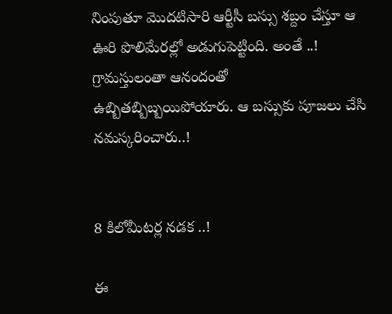నింపుతూ మొదటిసారి ఆర్టీసీ బస్సు శబ్దం చేస్తూ ఆ ఊరి పొలిమేరల్లో అడుగుపెట్టింది. అంతే ..! గ్రామస్తులంతా ఆనందంతో ఉబ్బితబ్బిబ్బయిపోయారు. ఆ బస్సుకు పూజలు చేసి నమస్కరించారు..!


8 కిలోమీటర్ల నడక ..!

ఈ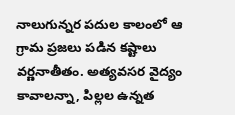నాలుగున్నర పదుల కాలంలో ఆ గ్రామ ప్రజలు పడిన కష్టాలు వర్ణనాతీతం. అత్యవసర వైద్యం కావాలన్నా, పిల్లల ఉన్నత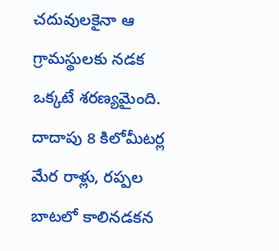చదువులకైనా ఆ గ్రామస్థులకు నడక ఒక్కటే శరణ్యమైంది. దాదాపు 8 కిలోమీటర్ల మేర రాళ్లు, రప్పల బాటలో కాలినడకన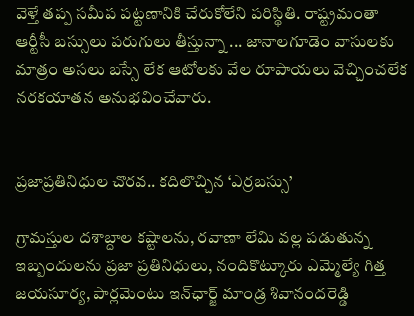వెళ్తే తప్ప సమీప పట్టణానికి చేరుకోలేని పరిస్థితి. రాష్ట్రమంతా ఆర్టీసీ బస్సులు పరుగులు తీస్తున్నా ... జానాలగూడెం వాసులకు మాత్రం అసలు బస్సే లేక ఆటోలకు వేల రూపాయలు వెచ్చించలేక నరకయాతన అనుభవించేవారు.


ప్రజాప్రతినిధుల చొరవ.. కదిలొచ్చిన ‘ఎర్రబస్సు’

గ్రామస్తుల దశాబ్దాల కష్టాలను, రవాణా లేమి వల్ల పడుతున్న ఇబ్బందులను ప్రజా ప్రతినిధులు, నందికొట్కూరు ఎమ్మెల్యే గిత్త జయసూర్య, పార్లమెంటు ఇన్‌ఛార్జ్ మాండ్ర శివానందరెడ్డి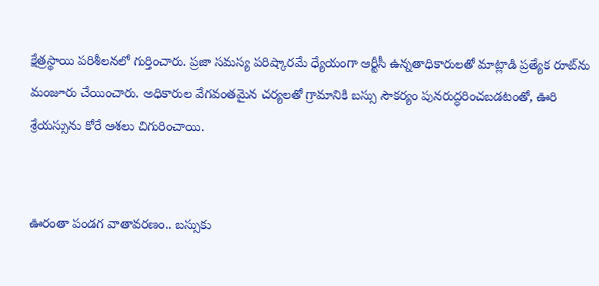క్షేత్రస్థాయి పరిశీలనలో గుర్తించారు. ప్రజా సమస్య పరిష్కారమే ధ్యేయంగా ఆర్టీసీ ఉన్నతాధికారులతో మాట్లాడి ప్రత్యేక రూట్‌ను మంజూరు చేయించారు. అధికారుల వేగవంతమైన చర్యలతో గ్రామానికి బస్సు సౌకర్యం పునరుద్ధరించబడటంతో, ఊరి శ్రేయస్సును కోరే ఆశలు చిగురించాయి.


ఊరంతా పండగ వాతావరణం.. బస్సుకు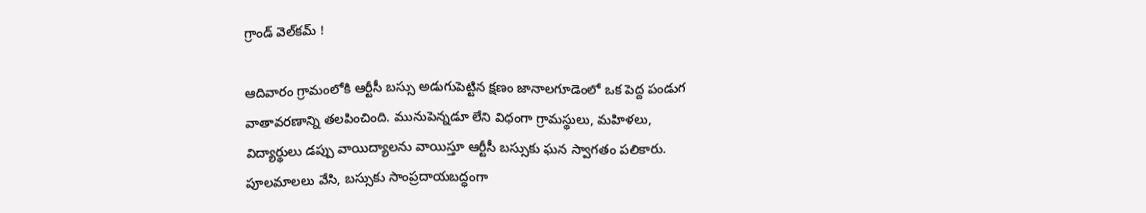గ్రాండ్ వెల్‌కమ్ !

ఆదివారం గ్రామంలోకి ఆర్టీసీ బస్సు అడుగుపెట్టిన క్షణం జానాలగూడెంలో ఒక పెద్ద పండుగ వాతావరణాన్ని తలపించింది. మునుపెన్నడూ లేని విధంగా గ్రామస్థులు, మహిళలు, విద్యార్థులు డప్పు వాయిద్యాలను వాయిస్తూ ఆర్టీసీ బస్సుకు ఘన స్వాగతం పలికారు. పూలమాలలు వేసి, బస్సుకు సాంప్రదాయబద్ధంగా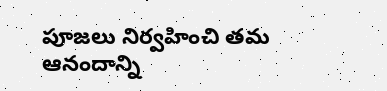పూజలు నిర్వహించి తమ ఆనందాన్ని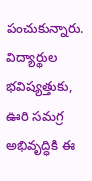పంచుకున్నారు. విద్యార్థుల భవిష్యత్తుకు, ఊరి సమగ్ర అభివృద్ధికి ఈ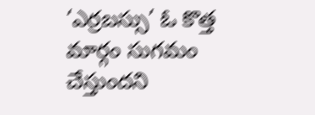‘ఎర్రబస్సు’ ఓ కొత్త మార్గం సుగమం చేస్తుందని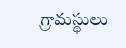గ్రామస్థులు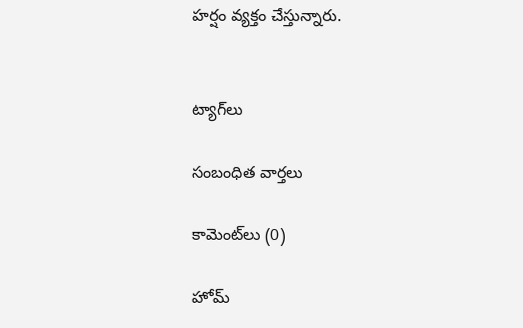హర్షం వ్యక్తం చేస్తున్నారు.


ట్యాగ్‌లు

సంబంధిత వార్తలు

కామెంట్‌లు (0)

హోమ్